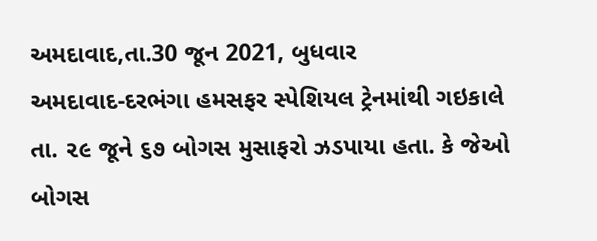અમદાવાદ,તા.30 જૂન 2021, બુધવાર
અમદાવાદ-દરભંગા હમસફર સ્પેશિયલ ટ્રેનમાંથી ગઇકાલે તા. ૨૯ જૂને ૬૭ બોગસ મુસાફરો ઝડપાયા હતા. કે જેઓ બોગસ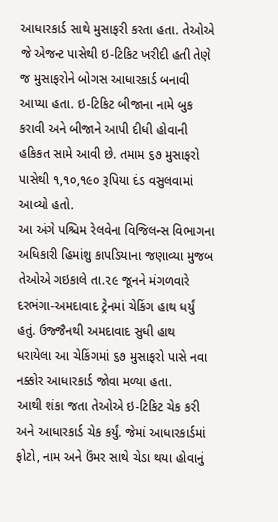આધારકાર્ડ સાથે મુસાફરી કરતા હતા. તેઓએ જે એજન્ટ પાસેથી ઇ-ટિકિટ ખરીદી હતી તેણે જ મુસાફરોને બોગસ આધારકાર્ડ બનાવી આપ્યા હતા. ઇ-ટિકિટ બીજાના નામે બુક કરાવી અને બીજાને આપી દીધી હોવાની હકિકત સામે આવી છે. તમામ ૬૭ મુસાફરો પાસેથી ૧,૧૦,૧૯૦ રૂપિયા દંડ વસુલવામાં આવ્યો હતો.
આ અંગે પશ્ચિમ રેલવેના વિજિલન્સ વિભાગના અધિકારી હિમાંશુ કાપડિયાના જણાવ્યા મુજબ તેઓએ ગઇકાલે તા.૨૯ જૂનને મંગળવારે દરભંગા-અમદાવાદ ટ્રેનમાં ચેકિંગ હાથ ધર્યું હતું. ઉજ્જૈનથી અમદાવાદ સુધી હાથ ધરાયેલા આ ચેકિંગમાં ૬૭ મુસાફરો પાસે નવા નક્કોર આધારકાર્ડ જોવા મળ્યા હતા.
આથી શંકા જતા તેઓએ ઇ-ટિકિટ ચેક કરી અને આધારકાર્ડ ચેક કર્યું. જેમાં આધારકાર્ડમાં ફોટો, નામ અને ઉંમર સાથે ચેડા થયા હોવાનું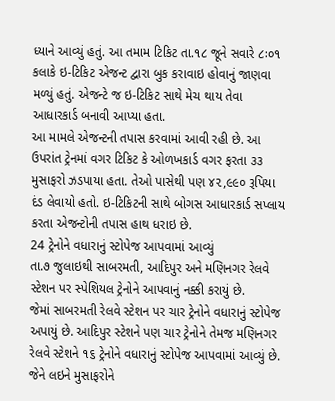ધ્યાને આવ્યું હતું. આ તમામ ટિકિટ તા.૧૮ જૂને સવારે ૮ઃ૦૧ કલાકે ઇ-ટિકિટ એજન્ટ દ્વારા બુક કરાવાઇ હોવાનું જાણવા મળ્યું હતું. એજન્ટે જ ઇ-ટિકિટ સાથે મેચ થાય તેવા આધારકાર્ડ બનાવી આપ્યા હતા.
આ મામલે એજન્ટની તપાસ કરવામાં આવી રહી છે. આ ઉપરાંત ટ્રેનમાં વગર ટિકિટ કે ઓળખકાર્ડ વગર ફરતા ૩૩ મુસાફરો ઝડપાયા હતા. તેઓ પાસેથી પણ ૪૨,૯૯૦ રૂપિયા દંડ લેવાયો હતો. ઇ-ટિકિટની સાથે બોગસ આધારકાર્ડ સપ્લાય કરતા એજન્ટોની તપાસ હાથ ધરાઇ છે.
24 ટ્રેનોને વધારાનું સ્ટોપેજ આપવામાં આવ્યું
તા.૭ જુલાઇથી સાબરમતી, આદિપુર અને મણિનગર રેલવે સ્ટેશન પર સ્પેશિયલ ટ્રેનોને આપવાનું નક્કી કરાયું છે.
જેમાં સાબરમતી રેલવે સ્ટેશન પર ચાર ટ્રેનોને વધારાનું સ્ટોપેજ અપાયું છે. આદિપુર સ્ટેશને પણ ચાર ટ્રેનોને તેમજ મણિનગર રેલવે સ્ટેશને ૧૬ ટ્રેનોને વધારાનું સ્ટોપેજ આપવામાં આવ્યું છે.
જેને લઇને મુસાફરોને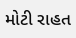મોટી રાહત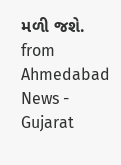મળી જશે.
from Ahmedabad News - Gujarat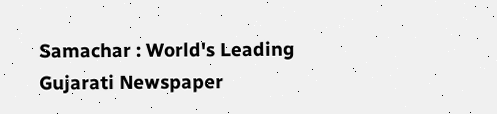Samachar : World's Leading Gujarati Newspaper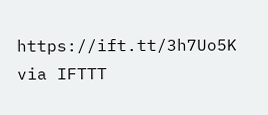https://ift.tt/3h7Uo5K
via IFTTT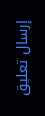إرسال تعليق